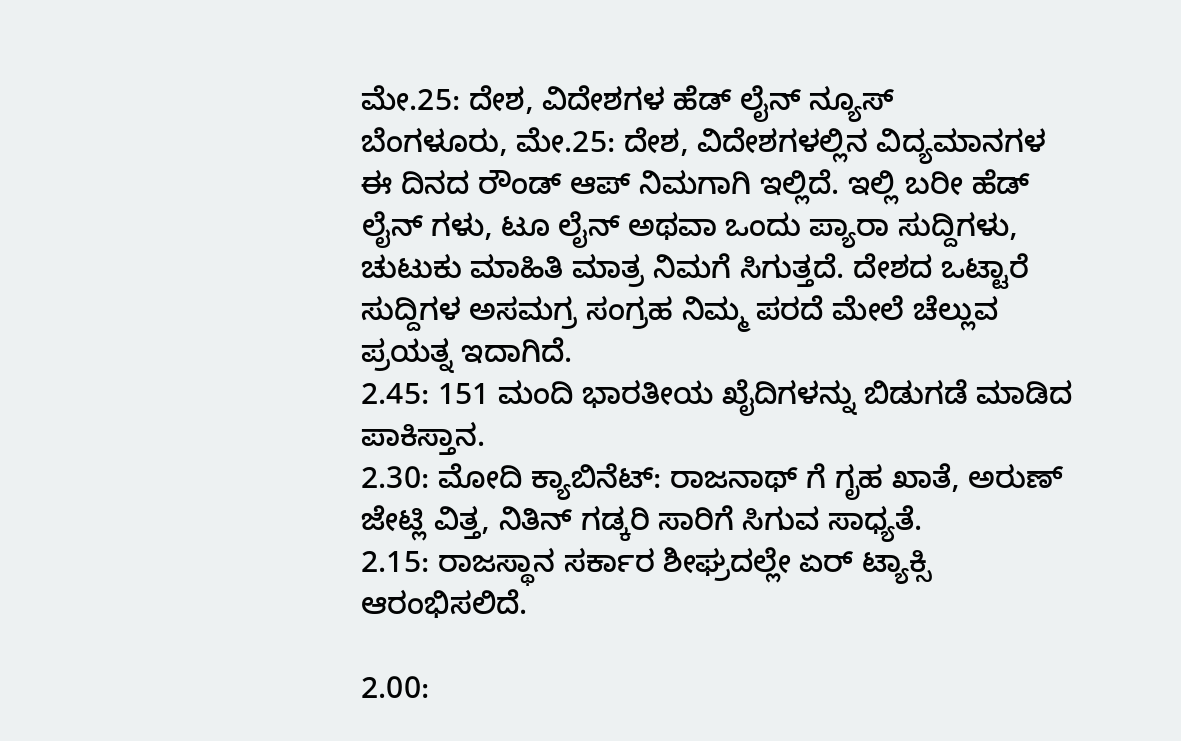ಮೇ.25: ದೇಶ, ವಿದೇಶಗಳ ಹೆಡ್ ಲೈನ್ ನ್ಯೂಸ್
ಬೆಂಗಳೂರು, ಮೇ.25: ದೇಶ, ವಿದೇಶಗಳಲ್ಲಿನ ವಿದ್ಯಮಾನಗಳ ಈ ದಿನದ ರೌಂಡ್ ಆಪ್ ನಿಮಗಾಗಿ ಇಲ್ಲಿದೆ. ಇಲ್ಲಿ ಬರೀ ಹೆಡ್ ಲೈನ್ ಗಳು, ಟೂ ಲೈನ್ ಅಥವಾ ಒಂದು ಪ್ಯಾರಾ ಸುದ್ದಿಗಳು, ಚುಟುಕು ಮಾಹಿತಿ ಮಾತ್ರ ನಿಮಗೆ ಸಿಗುತ್ತದೆ. ದೇಶದ ಒಟ್ಟಾರೆ ಸುದ್ದಿಗಳ ಅಸಮಗ್ರ ಸಂಗ್ರಹ ನಿಮ್ಮ ಪರದೆ ಮೇಲೆ ಚೆಲ್ಲುವ ಪ್ರಯತ್ನ ಇದಾಗಿದೆ.
2.45: 151 ಮಂದಿ ಭಾರತೀಯ ಖೈದಿಗಳನ್ನು ಬಿಡುಗಡೆ ಮಾಡಿದ ಪಾಕಿಸ್ತಾನ.
2.30: ಮೋದಿ ಕ್ಯಾಬಿನೆಟ್: ರಾಜನಾಥ್ ಗೆ ಗೃಹ ಖಾತೆ, ಅರುಣ್ ಜೇಟ್ಲಿ ವಿತ್ತ, ನಿತಿನ್ ಗಡ್ಕರಿ ಸಾರಿಗೆ ಸಿಗುವ ಸಾಧ್ಯತೆ.
2.15: ರಾಜಸ್ಥಾನ ಸರ್ಕಾರ ಶೀಘ್ರದಲ್ಲೇ ಏರ್ ಟ್ಯಾಕ್ಸಿ ಆರಂಭಿಸಲಿದೆ.

2.00: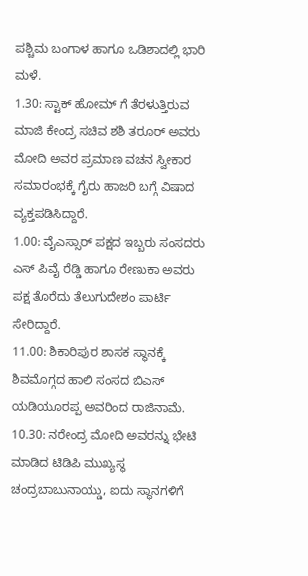ಪಶ್ಚಿಮ ಬಂಗಾಳ ಹಾಗೂ ಒಡಿಶಾದಲ್ಲಿ ಭಾರಿ ಮಳೆ.
1.30: ಸ್ಟಾಕ್ ಹೋಮ್ ಗೆ ತೆರಳುತ್ತಿರುವ ಮಾಜಿ ಕೇಂದ್ರ ಸಚಿವ ಶಶಿ ತರೂರ್ ಅವರು ಮೋದಿ ಅವರ ಪ್ರಮಾಣ ವಚನ ಸ್ವೀಕಾರ ಸಮಾರಂಭಕ್ಕೆ ಗೈರು ಹಾಜರಿ ಬಗ್ಗೆ ವಿಷಾದ ವ್ಯಕ್ತಪಡಿಸಿದ್ದಾರೆ.
1.00: ವೈಎಸ್ಸಾರ್ ಪಕ್ಷದ ಇಬ್ಬರು ಸಂಸದರು ಎಸ್ ಪಿವೈ ರೆಡ್ಡಿ ಹಾಗೂ ರೇಣುಕಾ ಅವರು ಪಕ್ಷ ತೊರೆದು ತೆಲುಗುದೇಶಂ ಪಾರ್ಟಿ ಸೇರಿದ್ದಾರೆ.
11.00: ಶಿಕಾರಿಪುರ ಶಾಸಕ ಸ್ಥಾನಕ್ಕೆ ಶಿವಮೊಗ್ಗದ ಹಾಲಿ ಸಂಸದ ಬಿಎಸ್ ಯಡಿಯೂರಪ್ಪ ಅವರಿಂದ ರಾಜಿನಾಮೆ.
10.30: ನರೇಂದ್ರ ಮೋದಿ ಅವರನ್ನು ಭೇಟಿ ಮಾಡಿದ ಟಿಡಿಪಿ ಮುಖ್ಯಸ್ಥ ಚಂದ್ರಬಾಬುನಾಯ್ಡು, ಐದು ಸ್ಥಾನಗಳಿಗೆ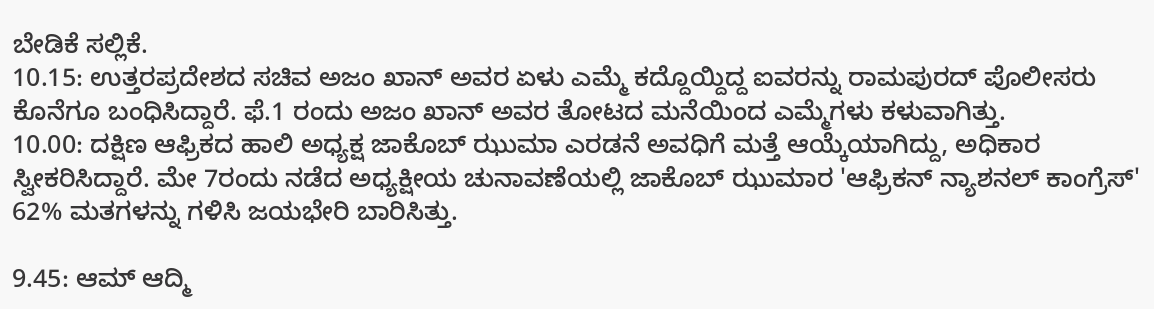ಬೇಡಿಕೆ ಸಲ್ಲಿಕೆ.
10.15: ಉತ್ತರಪ್ರದೇಶದ ಸಚಿವ ಅಜಂ ಖಾನ್ ಅವರ ಏಳು ಎಮ್ಮೆ ಕದ್ದೊಯ್ದಿದ್ದ ಐವರನ್ನು ರಾಮಪುರದ್ ಪೊಲೀಸರು ಕೊನೆಗೂ ಬಂಧಿಸಿದ್ದಾರೆ. ಫೆ.1 ರಂದು ಅಜಂ ಖಾನ್ ಅವರ ತೋಟದ ಮನೆಯಿಂದ ಎಮ್ಮೆಗಳು ಕಳುವಾಗಿತ್ತು.
10.00: ದಕ್ಷಿಣ ಆಫ್ರಿಕದ ಹಾಲಿ ಅಧ್ಯಕ್ಷ ಜಾಕೊಬ್ ಝುಮಾ ಎರಡನೆ ಅವಧಿಗೆ ಮತ್ತೆ ಆಯ್ಕೆಯಾಗಿದ್ದು, ಅಧಿಕಾರ ಸ್ವೀಕರಿಸಿದ್ದಾರೆ. ಮೇ 7ರಂದು ನಡೆದ ಅಧ್ಯಕ್ಷೀಯ ಚುನಾವಣೆಯಲ್ಲಿ ಜಾಕೊಬ್ ಝುಮಾರ 'ಆಫ್ರಿಕನ್ ನ್ಯಾಶನಲ್ ಕಾಂಗ್ರೆಸ್' 62% ಮತಗಳನ್ನು ಗಳಿಸಿ ಜಯಭೇರಿ ಬಾರಿಸಿತ್ತು.

9.45: ಆಮ್ ಆದ್ಮಿ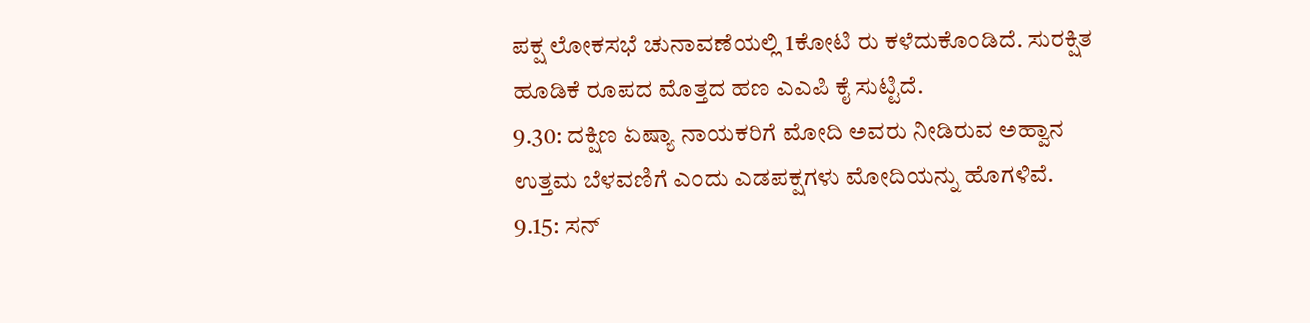ಪಕ್ಷ ಲೋಕಸಭೆ ಚುನಾವಣೆಯಲ್ಲಿ 1ಕೋಟಿ ರು ಕಳೆದುಕೊಂಡಿದೆ. ಸುರಕ್ಷಿತ ಹೂಡಿಕೆ ರೂಪದ ಮೊತ್ತದ ಹಣ ಎಎಪಿ ಕೈ ಸುಟ್ಟಿದೆ.
9.30: ದಕ್ಷಿಣ ಏಷ್ಯಾ ನಾಯಕರಿಗೆ ಮೋದಿ ಅವರು ನೀಡಿರುವ ಅಹ್ವಾನ ಉತ್ತಮ ಬೆಳವಣಿಗೆ ಎಂದು ಎಡಪಕ್ಷಗಳು ಮೋದಿಯನ್ನು ಹೊಗಳಿವೆ.
9.15: ಸನ್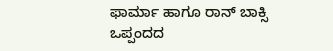ಫಾರ್ಮಾ ಹಾಗೂ ರಾನ್ ಬಾಕ್ಸಿ ಒಪ್ಪಂದದ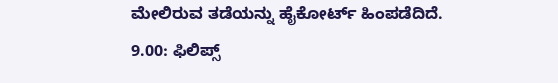ಮೇಲಿರುವ ತಡೆಯನ್ನು ಹೈಕೋರ್ಟ್ ಹಿಂಪಡೆದಿದೆ.
9.00: ಫಿಲಿಪ್ಸ್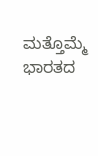ಮತ್ತೊಮ್ಮೆ ಭಾರತದ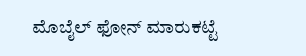ಮೊಬೈಲ್ ಫೋನ್ ಮಾರುಕಟ್ಟೆ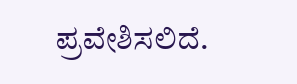ಪ್ರವೇಶಿಸಲಿದೆ.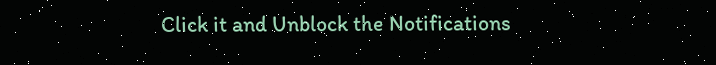Click it and Unblock the Notifications